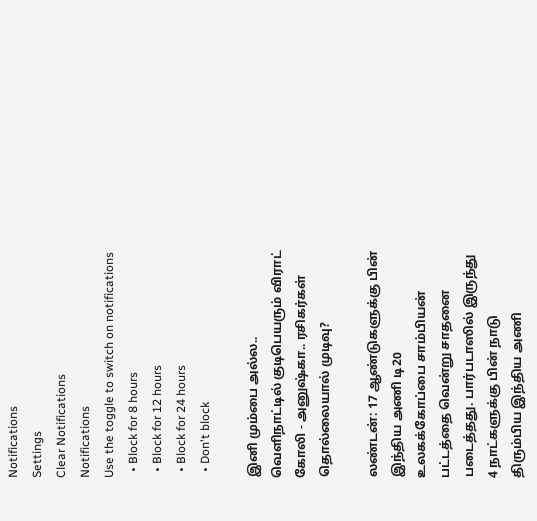Notifications
Settings
Clear Notifications
Notifications
Use the toggle to switch on notifications
  • Block for 8 hours
  • Block for 12 hours
  • Block for 24 hours
  • Don't block

இனி மும்பை அல்ல.. வெளிநாட்டில் குடிபெயரும் விராட் கோலி - அனுஷ்கா.. ரசிகர்கள் தொல்லையால் முடிவு?

லண்டன்: 17 ஆண்டுகளுக்கு பின் இந்திய அணி டி20 உலகக்கோப்பை சாம்பியன் பட்டத்தை வென்று சாதனை படைத்தது. பார்படாஸில் இருந்து 4 நாட்களுக்கு பின் நாடு திரும்பிய இந்திய அணி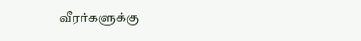வீரர்களுக்கு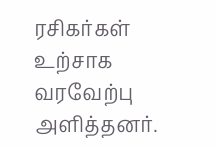ரசிகர்கள் உற்சாக வரவேற்பு அளித்தனர்.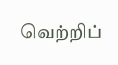வெற்றிப்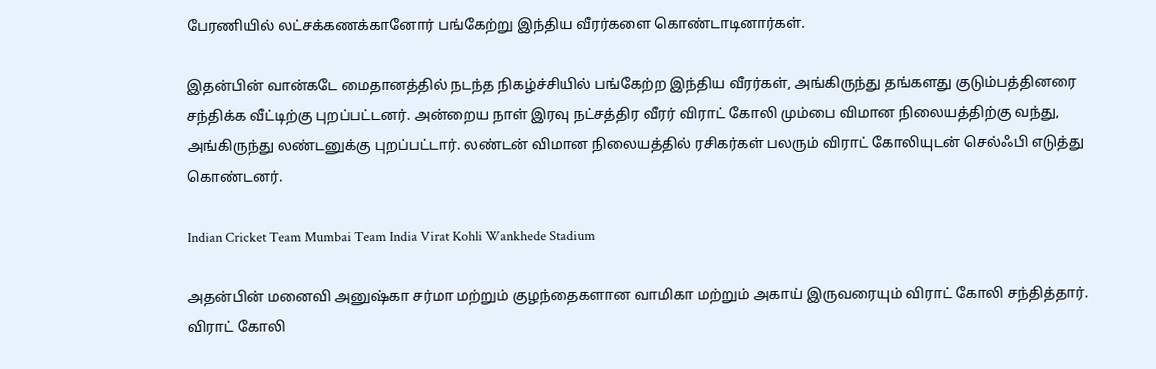பேரணியில் லட்சக்கணக்கானோர் பங்கேற்று இந்திய வீரர்களை கொண்டாடினார்கள்.

இதன்பின் வான்கடே மைதானத்தில் நடந்த நிகழ்ச்சியில் பங்கேற்ற இந்திய வீரர்கள், அங்கிருந்து தங்களது குடும்பத்தினரை சந்திக்க வீட்டிற்கு புறப்பட்டனர். அன்றைய நாள் இரவு நட்சத்திர வீரர் விராட் கோலி மும்பை விமான நிலையத்திற்கு வந்து, அங்கிருந்து லண்டனுக்கு புறப்பட்டார். லண்டன் விமான நிலையத்தில் ரசிகர்கள் பலரும் விராட் கோலியுடன் செல்ஃபி எடுத்து கொண்டனர்.

Indian Cricket Team Mumbai Team India Virat Kohli Wankhede Stadium

அதன்பின் மனைவி அனுஷ்கா சர்மா மற்றும் குழந்தைகளான வாமிகா மற்றும் அகாய் இருவரையும் விராட் கோலி சந்தித்தார். விராட் கோலி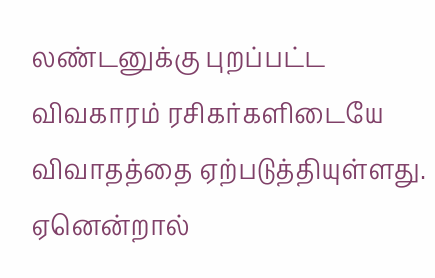லண்டனுக்கு புறப்பட்ட விவகாரம் ரசிகர்களிடையே விவாதத்தை ஏற்படுத்தியுள்ளது. ஏனென்றால்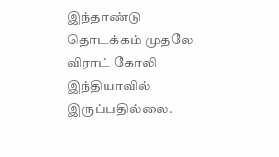இந்தாண்டு தொடக்கம் முதலே விராட் கோலி இந்தியாவில் இருப்பதில்லை.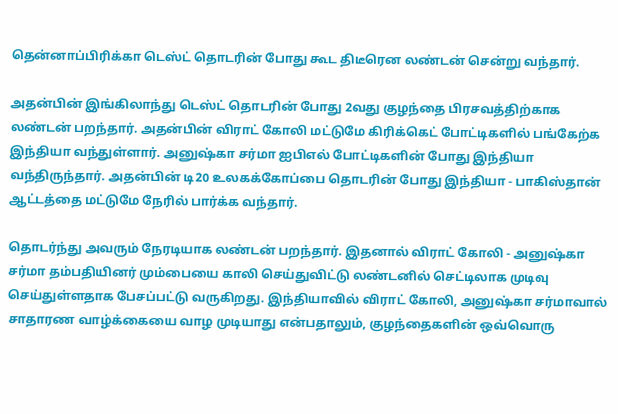தென்னாப்பிரிக்கா டெஸ்ட் தொடரின் போது கூட திடீரென லண்டன் சென்று வந்தார்.

அதன்பின் இங்கிலாந்து டெஸ்ட் தொடரின் போது 2வது குழந்தை பிரசவத்திற்காக லண்டன் பறந்தார். அதன்பின் விராட் கோலி மட்டுமே கிரிக்கெட் போட்டிகளில் பங்கேற்க இந்தியா வந்துள்ளார். அனுஷ்கா சர்மா ஐபிஎல் போட்டிகளின் போது இந்தியா வந்திருந்தார். அதன்பின் டி20 உலகக்கோப்பை தொடரின் போது இந்தியா - பாகிஸ்தான் ஆட்டத்தை மட்டுமே நேரில் பார்க்க வந்தார்.

தொடர்ந்து அவரும் நேரடியாக லண்டன் பறந்தார். இதனால் விராட் கோலி - அனுஷ்கா சர்மா தம்பதியினர் மும்பையை காலி செய்துவிட்டு லண்டனில் செட்டிலாக முடிவு செய்துள்ளதாக பேசப்பட்டு வருகிறது. இந்தியாவில் விராட் கோலி, அனுஷ்கா சர்மாவால் சாதாரண வாழ்க்கையை வாழ முடியாது என்பதாலும், குழந்தைகளின் ஒவ்வொரு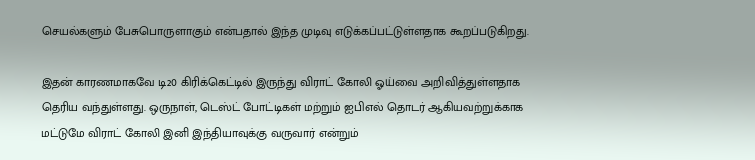செயல்களும் பேசுபொருளாகும் என்பதால் இந்த முடிவு எடுக்கப்பட்டுள்ளதாக கூறப்படுகிறது.

இதன் காரணமாகவே டி20 கிரிக்கெட்டில் இருந்து விராட் கோலி ஓய்வை அறிவித்துள்ளதாக தெரிய வந்துள்ளது. ஒருநாள், டெஸ்ட் போட்டிகள் மற்றும் ஐபிஎல் தொடர் ஆகியவற்றுக்காக மட்டுமே விராட் கோலி இனி இந்தியாவுக்கு வருவார் என்றும்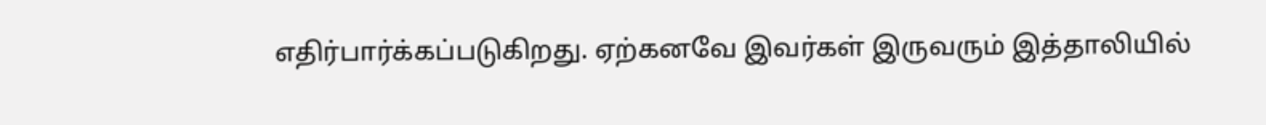எதிர்பார்க்கப்படுகிறது. ஏற்கனவே இவர்கள் இருவரும் இத்தாலியில்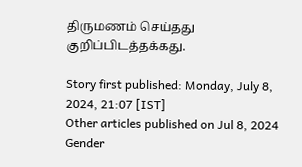திருமணம் செய்தது குறிப்பிடத்தக்கது.

Story first published: Monday, July 8, 2024, 21:07 [IST]
Other articles published on Jul 8, 2024
Gender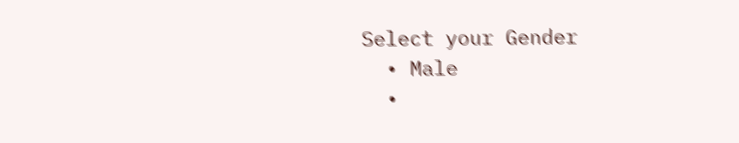Select your Gender
  • Male
  •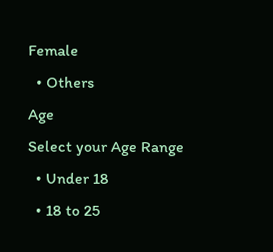Female
  • Others
Age
Select your Age Range
  • Under 18
  • 18 to 25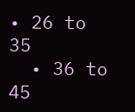• 26 to 35
  • 36 to 45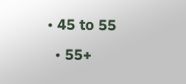• 45 to 55
  • 55+